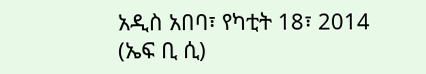አዲስ አበባ፣ የካቲት 18፣ 2014 (ኤፍ ቢ ሲ)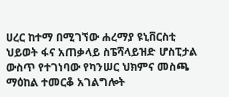ሀረር ከተማ በሚገኘው ሐረማያ ዩኒቨርስቲ ህይወት ፋና አጠቃላይ ስፔሻላይዝድ ሆስፒታል ውስጥ የተገነባው የካንሠር ህክምና መስጫ ማዕከል ተመርቆ አገልግሎት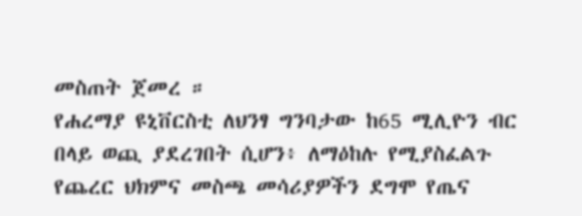መስጠት ጀመረ ።
የሐረማያ ዩኒቨርስቲ ለህንፃ ግንባታው ከ65 ሚሊዮን ብር በላይ ወጪ ያደረገበት ሲሆን፥ ለማዕከሉ የሚያስፈልጉ የጨረር ህክምና መስጫ መሳሪያዎችን ደግሞ የጤና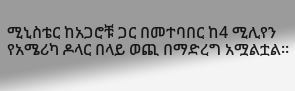ሚኒስቴር ከአጋሮቹ ጋር በመተባበር ከ4 ሚሊየን የአሜሪካ ዶላር በላይ ወጪ በማድረግ አሟልቷል።